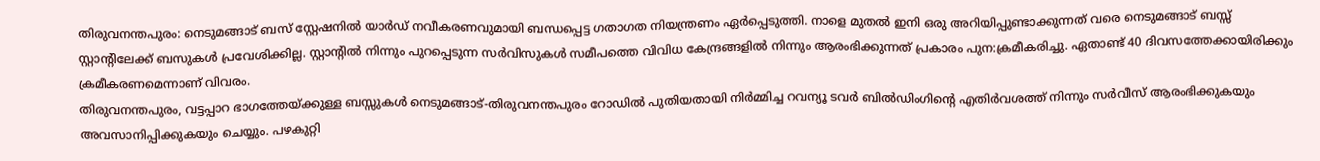തിരുവനന്തപുരം: നെടുമങ്ങാട് ബസ് സ്റ്റേഷനിൽ യാർഡ് നവീകരണവുമായി ബന്ധപ്പെട്ട ഗതാഗത നിയന്ത്രണം ഏർപ്പെടുത്തി. നാളെ മുതൽ ഇനി ഒരു അറിയിപ്പുണ്ടാക്കുന്നത് വരെ നെടുമങ്ങാട് ബസ്സ് സ്റ്റാന്റിലേക്ക് ബസുകൾ പ്രവേശിക്കില്ല. സ്റ്റാന്റിൽ നിന്നും പുറപ്പെടുന്ന സർവിസുകൾ സമീപത്തെ വിവിധ കേന്ദ്രങ്ങളിൽ നിന്നും ആരംഭിക്കുന്നത് പ്രകാരം പുന:ക്രമീകരിച്ചു. ഏതാണ്ട് 40 ദിവസത്തേക്കായിരിക്കും ക്രമീകരണമെന്നാണ് വിവരം.
തിരുവനന്തപുരം, വട്ടപ്പാറ ഭാഗത്തേയ്ക്കുള്ള ബസ്സുകൾ നെടുമങ്ങാട്-തിരുവനന്തപുരം റോഡിൽ പുതിയതായി നിർമ്മിച്ച റവന്യൂ ടവർ ബിൽഡിംഗിന്റെ എതിർവശത്ത് നിന്നും സർവീസ് ആരംഭിക്കുകയും അവസാനിപ്പിക്കുകയും ചെയ്യും. പഴകുറ്റി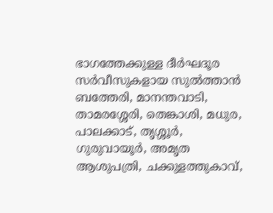ഭാഗത്തേക്കുള്ള ദീർഘദൂര സർവീസുകളായ സുൽത്താൻ ബത്തേരി, മാനന്തവാടി, താമരശ്ശേരി, തെങ്കാശി, മധുര, പാലക്കാട്, തൃശ്ശൂർ, ഗുരുവായൂർ, അമൃത ആശുപത്രി, ചക്കുളത്തുകാവ്,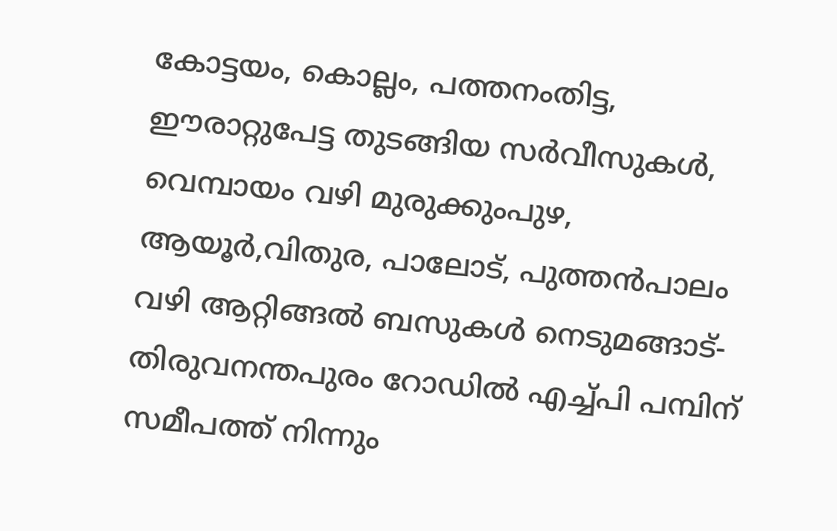കോട്ടയം, കൊല്ലം, പത്തനംതിട്ട, ഈരാറ്റുപേട്ട തുടങ്ങിയ സർവീസുകൾ, വെമ്പായം വഴി മുരുക്കുംപുഴ, ആയൂർ,വിതുര, പാലോട്, പുത്തൻപാലം വഴി ആറ്റിങ്ങൽ ബസുകൾ നെടുമങ്ങാട്-തിരുവനന്തപുരം റോഡിൽ എച്ച്പി പമ്പിന് സമീപത്ത് നിന്നും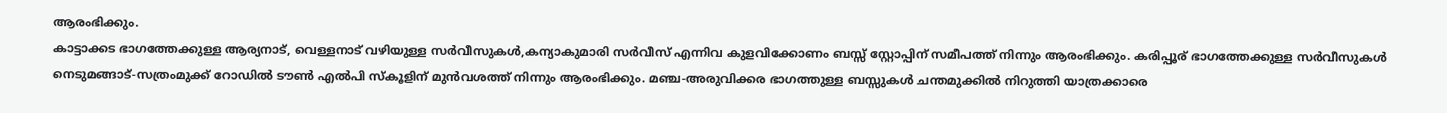ആരംഭിക്കും.
കാട്ടാക്കട ഭാഗത്തേക്കുള്ള ആര്യനാട്, വെള്ളനാട് വഴിയുള്ള സർവീസുകൾ,കന്യാകുമാരി സർവീസ് എന്നിവ കുളവിക്കോണം ബസ്സ് സ്റ്റോപ്പിന് സമീപത്ത് നിന്നും ആരംഭിക്കും. കരിപ്പൂര് ഭാഗത്തേക്കുള്ള സർവീസുകൾ നെടുമങ്ങാട്-സത്രംമുക്ക് റോഡിൽ ടൗൺ എൽപി സ്കൂളിന് മുൻവശത്ത് നിന്നും ആരംഭിക്കും. മഞ്ച-അരുവിക്കര ഭാഗത്തുള്ള ബസ്സുകൾ ചന്തമുക്കിൽ നിറുത്തി യാത്രക്കാരെ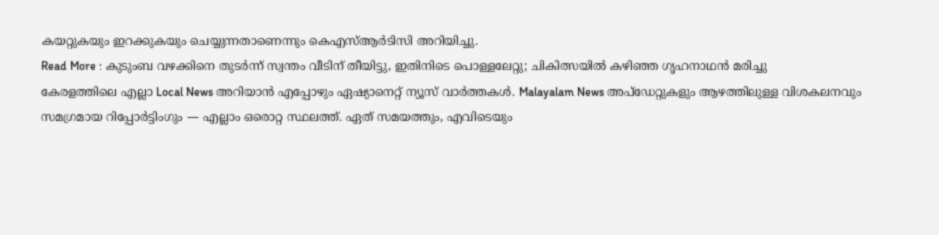കയറ്റുകയും ഇറക്കുകയും ചെയ്യുന്നതാണെന്നും കെഎസ്ആർടിസി അറിയിച്ചു.
Read More : കുടുംബ വഴക്കിനെ തുടർന്ന് സ്വന്തം വീടിന് തീയിട്ടു, ഇതിനിടെ പൊള്ളലേറ്റു; ചികിത്സയിൽ കഴിഞ്ഞ ഗൃഹനാഥൻ മരിച്ചു
കേരളത്തിലെ എല്ലാ Local News അറിയാൻ എപ്പോഴും ഏഷ്യാനെറ്റ് ന്യൂസ് വാർത്തകൾ. Malayalam News അപ്ഡേറ്റുകളും ആഴത്തിലുള്ള വിശകലനവും സമഗ്രമായ റിപ്പോർട്ടിംഗും — എല്ലാം ഒരൊറ്റ സ്ഥലത്ത്. ഏത് സമയത്തും, എവിടെയും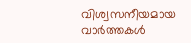വിശ്വസനീയമായ വാർത്തകൾ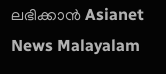ലഭിക്കാൻ Asianet News Malayalam